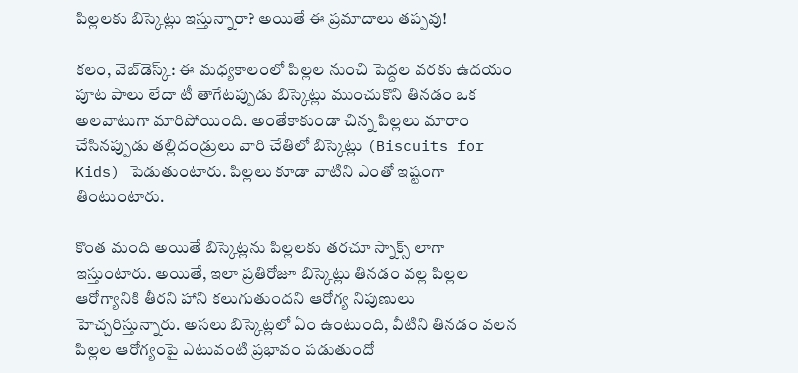పిల్లలకు బిస్కెట్లు ఇస్తున్నారా? అయితే ఈ ప్రమాదాలు తప్పవు!

కలం, వెబ్‌డెస్క్: ఈ మధ్యకాలంలో పిల్లల నుంచి పెద్దల వరకు ఉదయం పూట పాలు లేదా టీ తాగేటప్పుడు బిస్కెట్లు ముంచుకొని తినడం ఒక అలవాటుగా మారిపోయింది. అంతేకాకుండా చిన్న పిల్లలు మారాం చేసినప్పుడు తల్లిదండ్రులు వారి చేతిలో బిస్కెట్లు (Biscuits for Kids) పెడుతుంటారు. పిల్లలు కూడా వాటిని ఎంతో ఇష్టంగా తింటుంటారు.

కొంత మంది అయితే బిస్కెట్లను పిల్లలకు తరచూ స్నాక్స్ లాగా ఇస్తుంటారు. అయితే, ఇలా ప్రతిరోజూ బిస్కెట్లు తినడం వల్ల పిల్లల ఆరోగ్యానికి తీరని హాని కలుగుతుందని ఆరోగ్య నిపుణులు హెచ్చరిస్తున్నారు. అసలు బిస్కెట్లలో ఏం ఉంటుంది, వీటిని తినడం వలన పిల్లల ఆరోగ్యంపై ఎటువంటి ప్రభావం పడుతుందో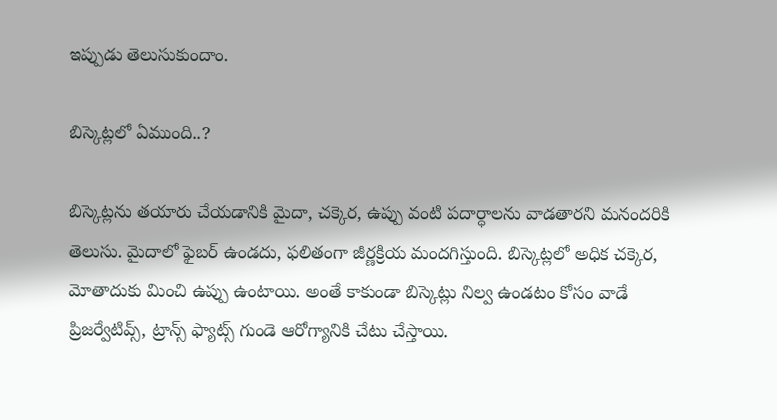ఇప్పుడు తెలుసుకుందాం.

బిస్కెట్లలో ఏముంది..?

బిస్కెట్లను తయారు చేయడానికి మైదా, చక్కెర, ఉప్పు వంటి పదార్ధాలను వాడతారని మనందరికి తెలుసు. మైదాలో ఫైబర్ ఉండదు, ఫలితంగా జీర్ణక్రియ మందగిస్తుంది. బిస్కెట్లలో అధిక చక్కెర, మోతాదుకు మించి ఉప్పు ఉంటాయి. అంతే కాకుండా బిస్కెట్లు నిల్వ ఉండటం కోసం వాడే ప్రిజర్వేటివ్స్, ట్రాన్స్ ఫ్యాట్స్ గుండె ఆరోగ్యానికి చేటు చేస్తాయి.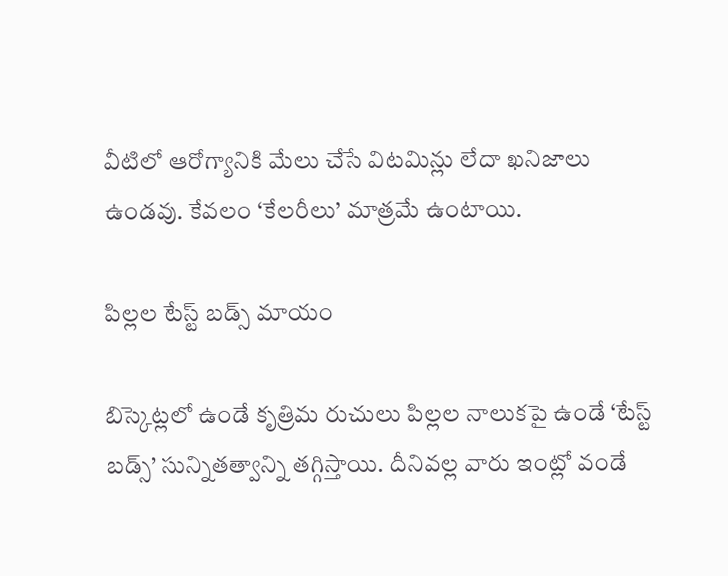వీటిలో ఆరోగ్యానికి మేలు చేసే విటమిన్లు లేదా ఖనిజాలు ఉండవు. కేవలం ‘కేలరీలు’ మాత్రమే ఉంటాయి.

పిల్లల టేస్ట్ బడ్స్ మాయం

బిస్కెట్లలో ఉండే కృత్రిమ రుచులు పిల్లల నాలుకపై ఉండే ‘టేస్ట్ బడ్స్’ సున్నితత్వాన్ని తగ్గిస్తాయి. దీనివల్ల వారు ఇంట్లో వండే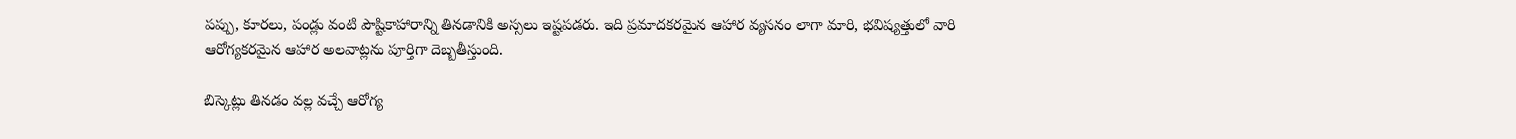పప్పు, కూరలు, పండ్లు వంటి పౌష్టికాహారాన్ని తినడానికి అస్సలు ఇష్టపడరు. ఇది ప్రమాదకరమైన ఆహార వ్యసనం లాగా మారి, భవిష్యత్తులో వారి ఆరోగ్యకరమైన ఆహార అలవాట్లను పూర్తిగా దెబ్బతీస్తుంది.

బిస్కెట్లు తినడం వల్ల వచ్చే ఆరోగ్య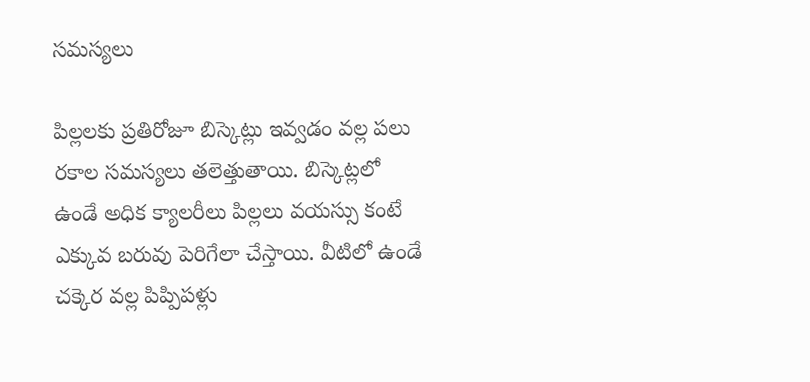సమస్యలు

పిల్లలకు ప్రతిరోజూ బిస్కెట్లు ఇవ్వడం వల్ల పలు రకాల సమస్యలు తలెత్తుతాయి. బిస్కెట్లలో ఉండే అధిక క్యాలరీలు పిల్లలు వయస్సు కంటే ఎక్కువ బరువు పెరిగేలా చేస్తాయి. వీటిలో ఉండే చక్కెర వల్ల పిప్పిపళ్లు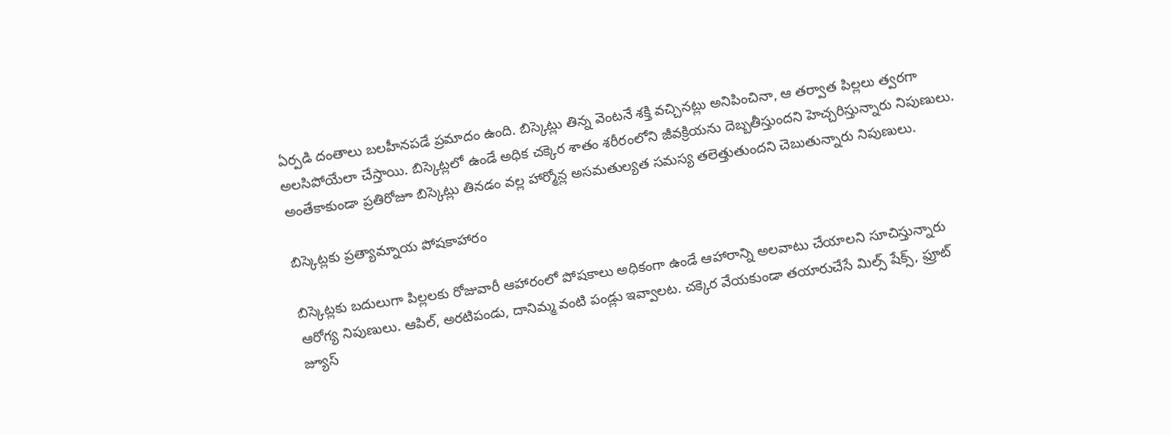ఏర్పడి దంతాలు బలహీనపడే ప్రమాదం ఉంది. బిస్కెట్లు తిన్న వెంటనే శక్తి వచ్చినట్లు అనిపించినా, ఆ తర్వాత పిల్లలు త్వరగా అలసిపోయేలా చేస్తాయి. బిస్కెట్లలో ఉండే అధిక చక్కెర శాతం శరీరంలోని జీవక్రియను దెబ్బతీస్తుందని హెచ్చరిస్తున్నారు నిపుణులు. అంతేకాకుండా ప్రతిరోజూ బిస్కెట్లు తినడం వల్ల హార్మోన్ల అసమతుల్యత సమస్య తలెత్తుతుందని చెబుతున్నారు నిపుణులు.

బిస్కెట్లకు ప్రత్యామ్నాయ పోషకాహారం

బిస్కెట్లకు బదులుగా పిల్లలకు రోజువారీ ఆహారంలో పోషకాలు అధికంగా ఉండే ఆహారాన్ని అలవాటు చేయాలని సూచిస్తున్నారు ఆరోగ్య నిపుణులు. ఆపిల్, అరటిపండు, దానిమ్మ వంటి పండ్లు ఇవ్వాలట. చక్కెర వేయకుండా తయారుచేసే మిల్స్ షేక్స్, ఫ్రూట్ జ్యూస్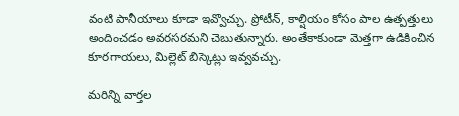వంటి పానీయాలు కూడా ఇవ్వొచ్చు. ప్రోటీన్, కాల్షియం కోసం పాల ఉత్పత్తులు అందించడం అవరసరమని చెబుతున్నారు. అంతేకాకుండా మెత్తగా ఉడికించిన కూరగాయలు, మిల్లెట్ బిస్కెట్లు ఇవ్వవచ్చు.

మ‌రిన్ని వార్త‌ల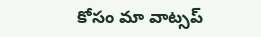కోసం మా వాట్స‌ప్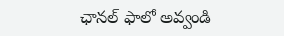ఛాన‌ల్ ఫాలో అవ్వండి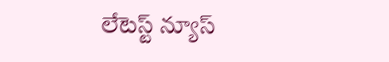లేటెస్ట్ న్యూస్‌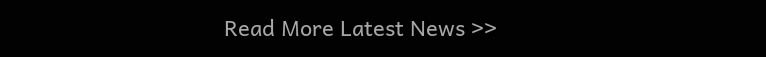Read More Latest News >>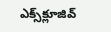ఎక్స్‌క్లూజివ్‌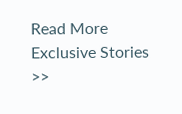Read More Exclusive Stories >>